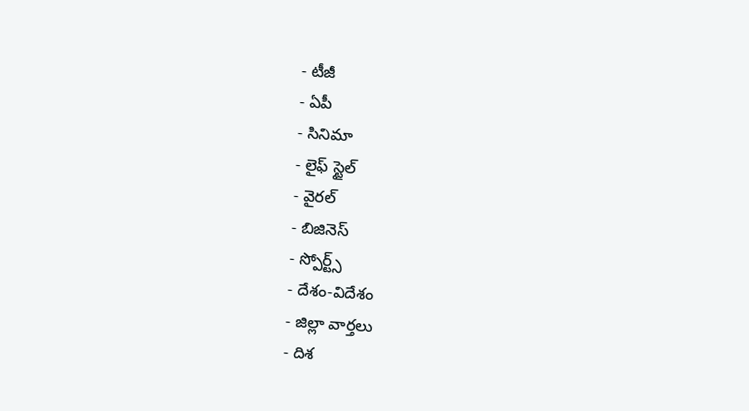- టీజీ
- ఏపీ
- సినిమా
- లైఫ్ స్టైల్
- వైరల్
- బిజినెస్
- స్పోర్ట్స్
- దేశం-విదేశం
- జిల్లా వార్తలు
- దిశ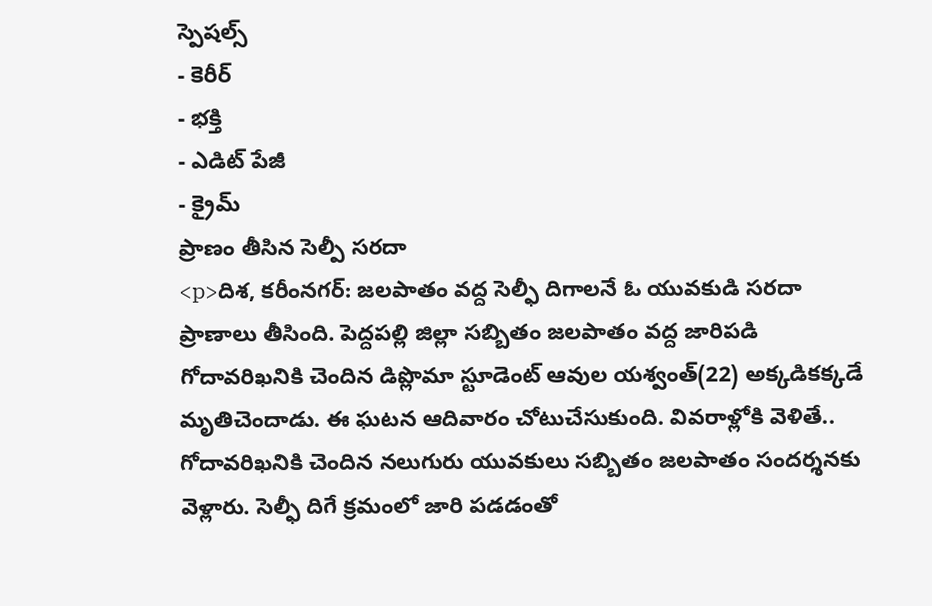స్పెషల్స్
- కెరీర్
- భక్తి
- ఎడిట్ పేజీ
- క్రైమ్
ప్రాణం తీసిన సెల్పీ సరదా
<p>దిశ, కరీంనగర్: జలపాతం వద్ద సెల్ఫీ దిగాలనే ఓ యువకుడి సరదా ప్రాణాలు తీసింది. పెద్దపల్లి జిల్లా సబ్బితం జలపాతం వద్ద జారిపడి గోదావరిఖనికి చెందిన డిప్లొమా స్టూడెంట్ ఆవుల యశ్వంత్(22) అక్కడికక్కడే మృతిచెందాడు. ఈ ఘటన ఆదివారం చోటుచేసుకుంది. వివరాళ్లోకి వెళితే.. గోదావరిఖనికి చెందిన నలుగురు యువకులు సబ్బితం జలపాతం సందర్శనకు వెళ్లారు. సెల్ఫీ దిగే క్రమంలో జారి పడడంతో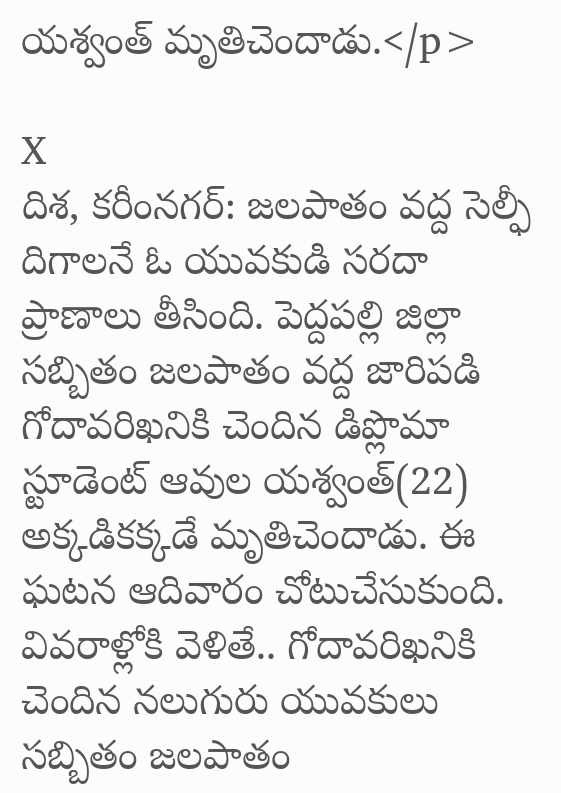యశ్వంత్ మృతిచెందాడు.</p>

X
దిశ, కరీంనగర్: జలపాతం వద్ద సెల్ఫీ దిగాలనే ఓ యువకుడి సరదా ప్రాణాలు తీసింది. పెద్దపల్లి జిల్లా సబ్బితం జలపాతం వద్ద జారిపడి గోదావరిఖనికి చెందిన డిప్లొమా స్టూడెంట్ ఆవుల యశ్వంత్(22) అక్కడికక్కడే మృతిచెందాడు. ఈ ఘటన ఆదివారం చోటుచేసుకుంది. వివరాళ్లోకి వెళితే.. గోదావరిఖనికి చెందిన నలుగురు యువకులు సబ్బితం జలపాతం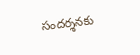సందర్శనకు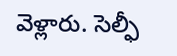వెళ్లారు. సెల్ఫీ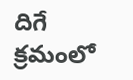దిగే క్రమంలో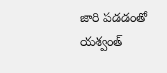జారి పడడంతో యశ్వంత్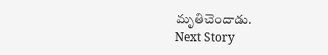మృతిచెందాడు.
Next Story